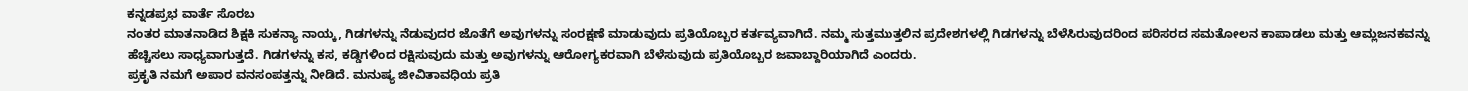ಕನ್ನಡಪ್ರಭ ವಾರ್ತೆ ಸೊರಬ
ನಂತರ ಮಾತನಾಡಿದ ಶಿಕ್ಷಕಿ ಸುಕನ್ಯಾ ನಾಯ್ಕ, ಗಿಡಗಳನ್ನು ನೆಡುವುದರ ಜೊತೆಗೆ ಅವುಗಳನ್ನು ಸಂರಕ್ಷಣೆ ಮಾಡುವುದು ಪ್ರತಿಯೊಬ್ಬರ ಕರ್ತವ್ಯವಾಗಿದೆ. ನಮ್ಮ ಸುತ್ತಮುತ್ತಲಿನ ಪ್ರದೇಶಗಳಲ್ಲಿ ಗಿಡಗಳನ್ನು ಬೆಳೆಸಿರುವುದರಿಂದ ಪರಿಸರದ ಸಮತೋಲನ ಕಾಪಾಡಲು ಮತ್ತು ಆಮ್ಲಜನಕವನ್ನು ಹೆಚ್ಚಿಸಲು ಸಾಧ್ಯವಾಗುತ್ತದೆ. ಗಿಡಗಳನ್ನು ಕಸ, ಕಡ್ಡಿಗಳಿಂದ ರಕ್ಷಿಸುವುದು ಮತ್ತು ಅವುಗಳನ್ನು ಆರೋಗ್ಯಕರವಾಗಿ ಬೆಳೆಸುವುದು ಪ್ರತಿಯೊಬ್ಬರ ಜವಾಬ್ದಾರಿಯಾಗಿದೆ ಎಂದರು.
ಪ್ರಕೃತಿ ನಮಗೆ ಅಪಾರ ವನಸಂಪತ್ತನ್ನು ನೀಡಿದೆ. ಮನುಷ್ಯ ಜೀವಿತಾವಧಿಯ ಪ್ರತಿ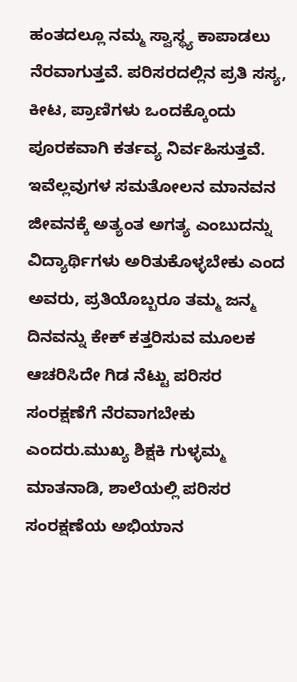ಹಂತದಲ್ಲೂ ನಮ್ಮ ಸ್ವಾಸ್ಥ್ಯ ಕಾಪಾಡಲು ನೆರವಾಗುತ್ತವೆ. ಪರಿಸರದಲ್ಲಿನ ಪ್ರತಿ ಸಸ್ಯ, ಕೀಟ, ಪ್ರಾಣಿಗಳು ಒಂದಕ್ಕೊಂದು ಪೂರಕವಾಗಿ ಕರ್ತವ್ಯ ನಿರ್ವಹಿಸುತ್ತವೆ. ಇವೆಲ್ಲವುಗಳ ಸಮತೋಲನ ಮಾನವನ ಜೀವನಕ್ಕೆ ಅತ್ಯಂತ ಅಗತ್ಯ ಎಂಬುದನ್ನು ವಿದ್ಯಾರ್ಥಿಗಳು ಅರಿತುಕೊಳ್ಳಬೇಕು ಎಂದ ಅವರು, ಪ್ರತಿಯೊಬ್ಬರೂ ತಮ್ಮ ಜನ್ಮ ದಿನವನ್ನು ಕೇಕ್ ಕತ್ತರಿಸುವ ಮೂಲಕ ಆಚರಿಸಿದೇ ಗಿಡ ನೆಟ್ಟು ಪರಿಸರ ಸಂರಕ್ಷಣೆಗೆ ನೆರವಾಗಬೇಕು ಎಂದರು.ಮುಖ್ಯ ಶಿಕ್ಷಕಿ ಗುಳ್ಳಮ್ಮ ಮಾತನಾಡಿ, ಶಾಲೆಯಲ್ಲಿ ಪರಿಸರ ಸಂರಕ್ಷಣೆಯ ಅಭಿಯಾನ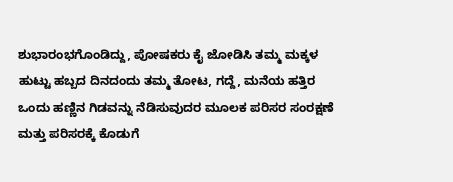ಶುಭಾರಂಭಗೊಂಡಿದ್ದು, ಪೋಷಕರು ಕೈ ಜೋಡಿಸಿ ತಮ್ಮ ಮಕ್ಕಳ ಹುಟ್ಟು ಹಬ್ಬದ ದಿನದಂದು ತಮ್ಮ ತೋಟ, ಗದ್ದೆ, ಮನೆಯ ಹತ್ತಿರ ಒಂದು ಹಣ್ಣಿನ ಗಿಡವನ್ನು ನೆಡಿಸುವುದರ ಮೂಲಕ ಪರಿಸರ ಸಂರಕ್ಷಣೆ ಮತ್ತು ಪರಿಸರಕ್ಕೆ ಕೊಡುಗೆ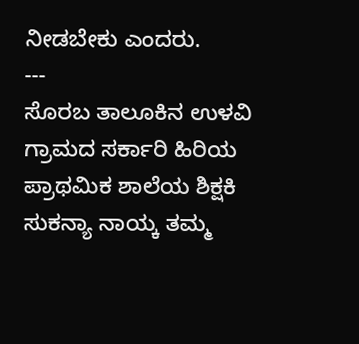ನೀಡಬೇಕು ಎಂದರು.
---
ಸೊರಬ ತಾಲೂಕಿನ ಉಳವಿ ಗ್ರಾಮದ ಸರ್ಕಾರಿ ಹಿರಿಯ ಪ್ರಾಥಮಿಕ ಶಾಲೆಯ ಶಿಕ್ಷಕಿ ಸುಕನ್ಯಾ ನಾಯ್ಕ ತಮ್ಮ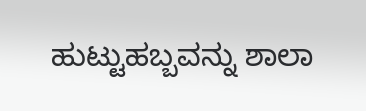ಹುಟ್ಟುಹಬ್ಬವನ್ನು ಶಾಲಾ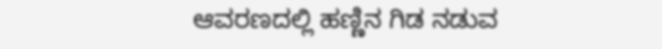ಆವರಣದಲ್ಲಿ ಹಣ್ಣಿನ ಗಿಡ ನಡುವ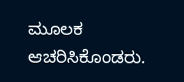ಮೂಲಕ ಆಚರಿಸಿಕೊಂಡರು.